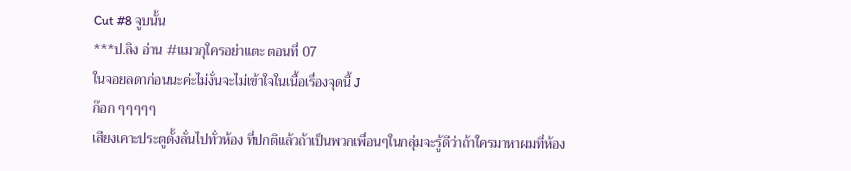Cut #8 จูบนั้น
***ป.ลิง อ่าน #แมวกุใครอย่าแตะ ตอนที่ 07
ในจอยลดาก่อนนะค่ะไม่งั่นจะไม่เข้าใจในเนื้อเรื่องจุดนี้ J
ก๊อก ๆๆๆๆๆ
เสียงเคาะประตูดั้งลั่นไปทั่วห้อง ที่ปกติแล้วถ้าเป็นพวกเพื่อนๆในกลุ่มจะรู้ดีว่าถ้าใครมาหาผมที่ห้อง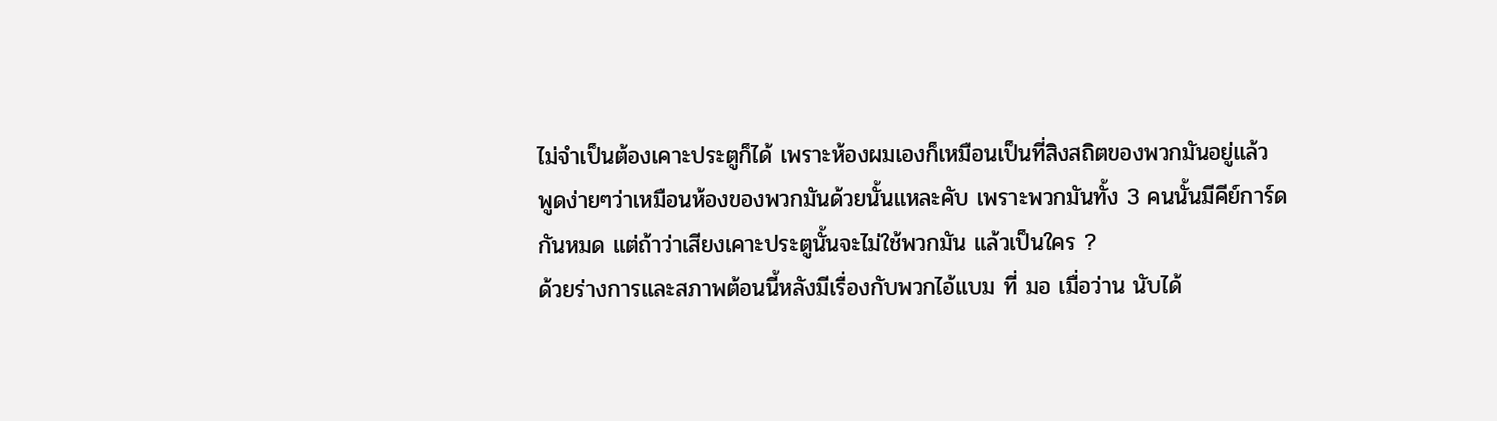ไม่จำเป็นต้องเคาะประตูก็ได้ เพราะห้องผมเองก็เหมือนเป็นที่สิงสถิตของพวกมันอยู่แล้ว
พูดง่ายๆว่าเหมือนห้องของพวกมันด้วยนั้นแหละคับ เพราะพวกมันทั้ง 3 คนนั้นมีคีย์การ์ด
กันหมด แต่ถ้าว่าเสียงเคาะประตูนั้นจะไม่ใช้พวกมัน แล้วเป็นใคร ?
ด้วยร่างการและสภาพต้อนนี้หลังมีเรื่องกับพวกไอ้แบม ที่ มอ เมื่อว่าน นับได้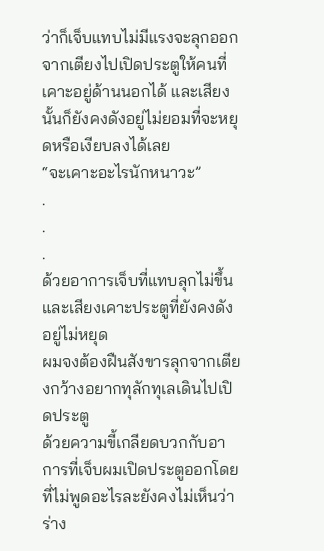ว่าก็เจ็บแทบไม่มีแรงจะลุกออกจากเตียงไปเปิดประตูให้คนที่เคาะอยู่ด้านนอกได้ และเสียงนั้นก็ยังคงดังอยู่ไม่ยอมที่จะหยุดหรือเงียบลงได้เลย
“จะเคาะอะไรนักหนาวะ”
.
.
.
ด้วยอาการเจ็บที่แทบลุกไม่ขึ้น และเสียงเคาะประตูที่ยังคงดังอยู่ไม่หยุด
ผมจงต้องฝืนสังขารลุกจากเตียงกว้างอยากทุลักทุเลเดินไปเปิดประตู
ด้วยความขี้เกลียดบวกกับอาการที่เจ็บผมเปิดประตูออกโดยที่ไม่พูดอะไรละยังคงไม่เห็นว่าร่าง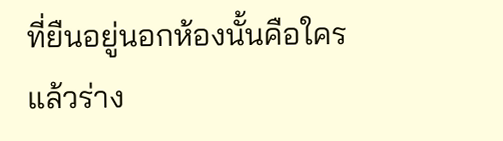ที่ยืนอยู่นอกห้องนั้นคือใคร
แล้วร่าง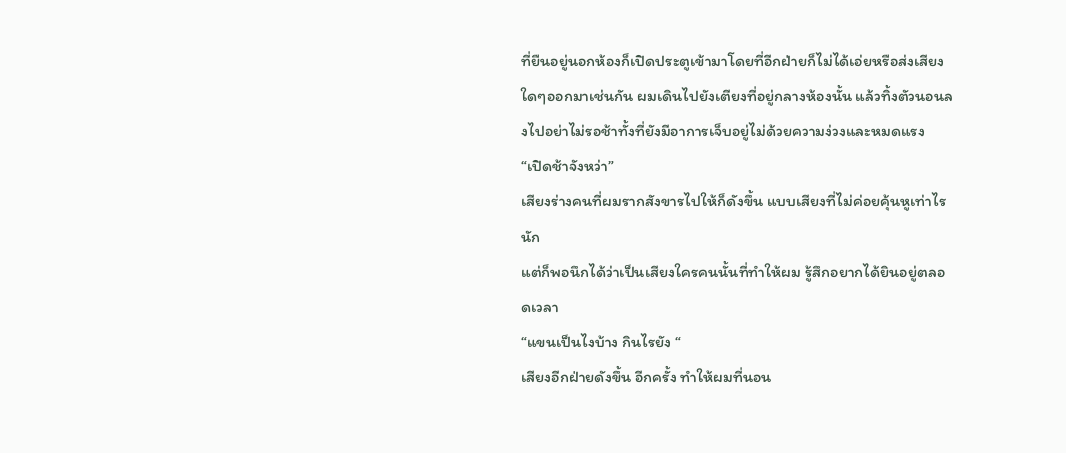ที่ยืนอยู่นอกห้องก็เปิดประตูเข้ามาโดยที่อีกฝ่ายก็ไม่ได้เอ่ยหรือส่งเสียงใดๆออกมาเช่นกัน ผมเดินไปยังเตียงที่อยู่กลางห้องนั้น แล้วทิ้งตัวนอนลงไปอย่าไม่รอช้าทั้งที่ยังมีอาการเจ็บอยู่ไม่ด้วยความง่วงและหมดแรง
“เปิดช้าจังหว่า”
เสียงร่างคนที่ผมรากสังขารไปให้ก็ดังขึ้น แบบเสียงที่ไม่ค่อยคุ้นหูเท่าไรนัก
แต่ก็พอนึกได้ว่าเป็นเสียงใครคนนั้นที่ทำให้ผม รู้สึกอยากได้ยินอยู่ตลอดเวลา
“แขนเป็นไงบ้าง กินไรยัง “
เสียงอีกฝ่ายดังขึ้น อีกครั้ง ทำให้ผมที่นอน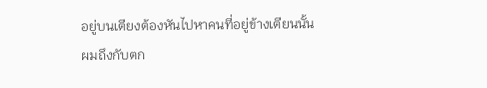อยู่บนเตียงต้องหันไปหาคนที่อยู่ข้างเตียนนั้น
ผมถึงกับตก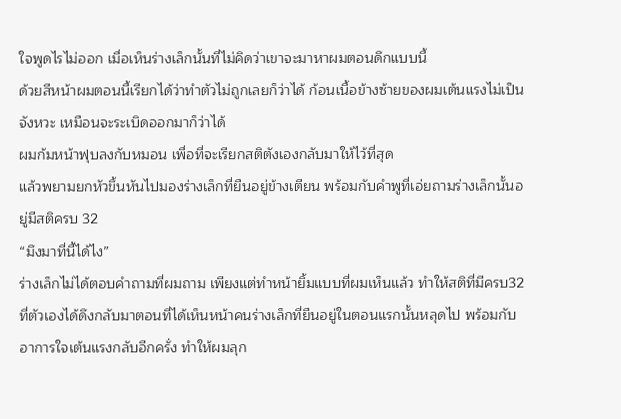ใจพูดไรไม่ออก เมื่อเห็นร่างเล็กนั้นที่ไม่คิดว่าเขาจะมาหาผมตอนดึกแบบนี้
ด้วยสีหน้าผมตอนนี้เรียกได้ว่าทำตัวไม่ถูกเลยก็ว่าได้ ก้อนเนื้อข้างซ้ายของผมเต้นแรงไม่เป็นจังหวะ เหมือนจะระเบิดออกมาก็ว่าได้
ผมก้มหน้าฟุบลงกับหมอน เพื่อที่จะเรียกสติตังเองกลับมาให้ไว้ที่สุด
แล้วพยามยกหัวขึ้นหันไปมองร่างเล็กที่ยืนอยู่ข้างเตียน พร้อมกับคำพูที่เอ่ยถามร่างเล็กนั้นอยู่มีสติครบ 32
“มึงมาที่นี้ได้ไง”
ร่างเล็กไม่ได้ตอบคำถามที่ผมถาม เพียงแต่ทำหน้ายิ้มแบบที่ผมเห็นแล้ว ทำให้สติที่มีครบ32
ที่ตัวเองได้ดึงกลับมาตอนที่ได้เห็นหน้าคนร่างเล็กที่ยืนอยู่ในตอนแรกนั้นหลุดไป พร้อมกับ
อาการใจเต้นแรงกลับอีกครั่ง ทำให้ผมลุก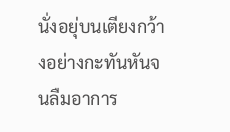นั่งอยุ่บนเตียงกว้างอย่างกะทันหันจนลืมอาการ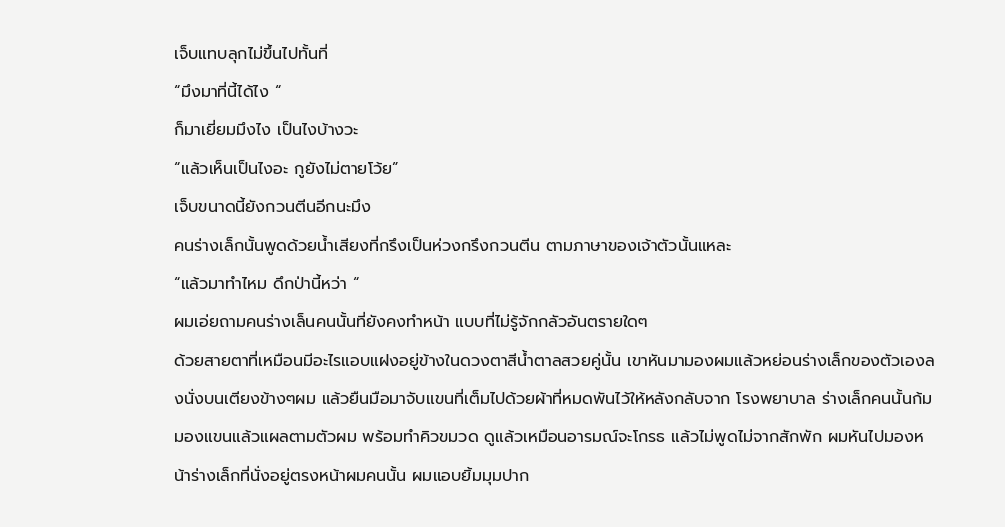เจ็บแทบลุกไม่ขึ้นไปทั้นที่
“มึงมาที่นี้ได้ไง “
ก็มาเยี่ยมมึงไง เป็นไงบ้างวะ
“แล้วเห็นเป็นไงอะ กูยังไม่ตายโว้ย”
เจ็บขนาดนี้ยังกวนตีนอีกนะมึง
คนร่างเล็กนั้นพูดด้วยน้ำเสียงที่กรึงเป็นห่วงกรึงกวนตีน ตามภาษาของเจ้าตัวนั้นแหละ
“แล้วมาทำไหม ดึกป่านี้หว่า “
ผมเอ่ยถามคนร่างเล็นคนนั้นที่ยังคงทำหน้า แบบที่ไม่รู้จักกลัวอันตรายใดๆ
ด้วยสายตาที่เหมือนมีอะไรแอบแฝงอยู่ข้างในดวงตาสีน้ำตาลสวยคู่นั้น เขาหันมามองผมแล้วหย่อนร่างเล็กของตัวเองลงนั่งบนเตียงข้างๆผม แล้วยืนมือมาจับแขนที่เต็มไปด้วยผ้าที่หมดพันไว้ให้หลังกลับจาก โรงพยาบาล ร่างเล็กคนนั้นก้มมองแขนแล้วแผลตามตัวผม พร้อมทำคิวขมวด ดูแล้วเหมือนอารมณ์จะโกรธ แล้วไม่พูดไม่จากสักพัก ผมหันไปมองหน้าร่างเล็กที่นั่งอยู่ตรงหน้าผมคนนั้น ผมแอบยิ้มมุมปาก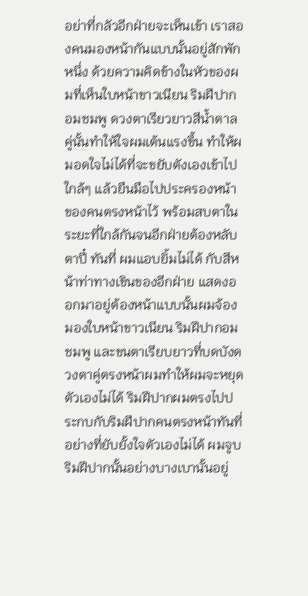อย่าที่กลัวอีกฝ่ายจะเห็นเข้า เราสองคนมองหน้ากันแบบนั้นอยู่สักพักหนึ่ง ด้วยความคิดข้างในหัวของผมที่เห็นใบหน้าขาวเนียน ริมฝีปากอมชมพู ดวงตาเรียวยาวสีน้ำตาลคู่นั้นทำให้ใจผมเต้นแรงขึ้น ทำให้ผมอดใจไม่ได้ที่จะขยับตังเองเข้าไปใกล้ๆ แล้วยืนมือไปประครองหน้า ของคนตรงหน้าไว้ พร้อมสบตาในระยะที่ใกล้กันจนอีกฝ่ายต้องหลับตาปี๋ ทันที่ ผมแอบยิ้มไม่ได้ กับสีหน้าท่าทางเขินของอีกฝ่าย แสดงออกมาอยู่ต้องหน้าแบบนั้นผมจ้องมองใบหน้าขาวเนียน ริมฝีปากอมชมพู และขนตาเรียบยาวที่บดบังดวงตาคู่ตรงหน้าผมทำให้ผมจะหยุดตัวเองไม่ได้ ริมฝีปากผมตรงไปประกบกับริมฝีปากคนตรงหน้าทันที่อย่างที่ยับยั้งใจตัวเองไม่ได้ ผมจูบริมฝีปากนั้นอย่างบางเบานั้นอยู่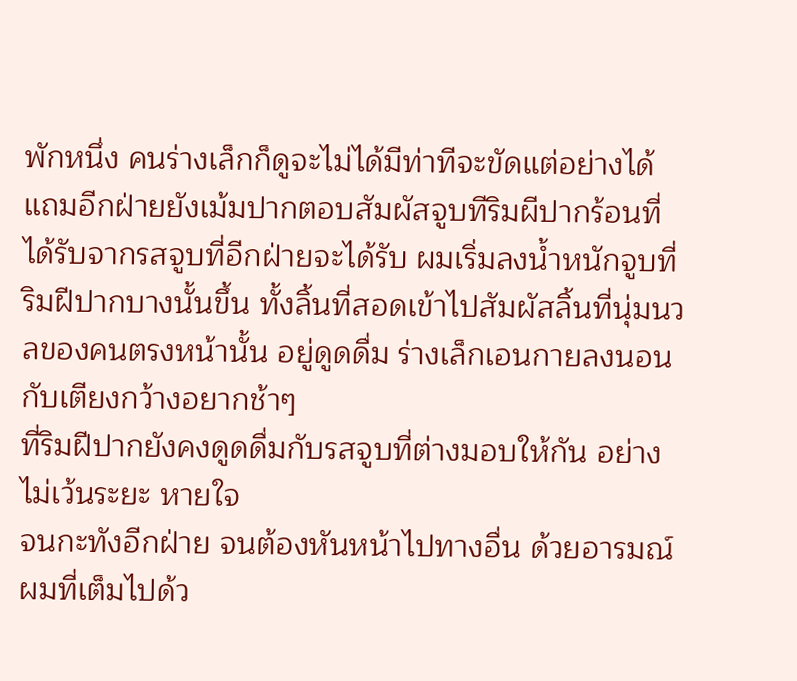พักหนึ่ง คนร่างเล็กก็ดูจะไม่ได้มีท่าทีจะขัดแต่อย่างได้ แถมอีกฝ่ายยังเม้มปากตอบสัมผัสจูบทีริมผีปากร้อนที่ได้รับจากรสจูบที่อีกฝ่ายจะได้รับ ผมเริ่มลงน้ำหนักจูบที่ริมฝีปากบางนั้นขึ้น ทั้งลิ้นที่สอดเข้าไปสัมผัสลิ้นที่นุ่มนวลของคนตรงหน้านั้น อยู่ดูดดื่ม ร่างเล็กเอนกายลงนอนกับเตียงกว้างอยากช้าๆ
ที่ริมฝีปากยังคงดูดดื่มกับรสจูบที่ต่างมอบให้กัน อย่างไม่เว้นระยะ หายใจ
จนกะทังอีกฝ่าย จนต้องหันหน้าไปทางอื่น ด้วยอารมณ์ผมที่เต็มไปด้ว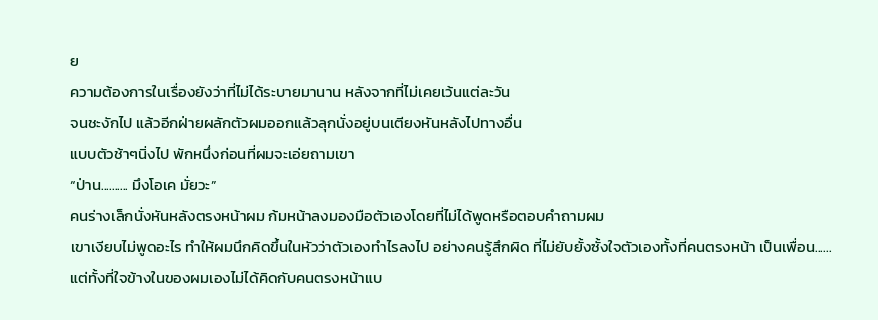ย
ความต้องการในเรื่องยังว่าที่ไม่ได้ระบายมานาน หลังจากที่ไม่เคยเว้นแต่ละวัน
จนชะงักไป แล้วอีกฝ่ายผลักตัวผมออกแล้วลุกนั่งอยู่บนเตียงหันหลังไปทางอื่น
แบบตัวช้าๆนิ่งไป พักหนึ่งก่อนที่ผมจะเอ่ยถามเขา
“ป่าน.......... มึงโอเค มั่ยวะ”
คนร่างเล็กนั่งหันหลังตรงหน้าผม ก้มหน้าลงมองมือตัวเองโดยที่ไม่ได้พูดหรือตอบคำถามผม
เขาเงียบไม่พูดอะไร ทำให้ผมนึกคิดขึ้นในหัวว่าตัวเองทำไรลงไป อย่างคนรู้สึกผิด ที่ไม่ยับยั้งซั้งใจตัวเองทั้งที่คนตรงหน้า เป็นเพื่อน......
แต่ทั้งที่ใจข้างในของผมเองไม่ได้คิดกับคนตรงหน้าแบ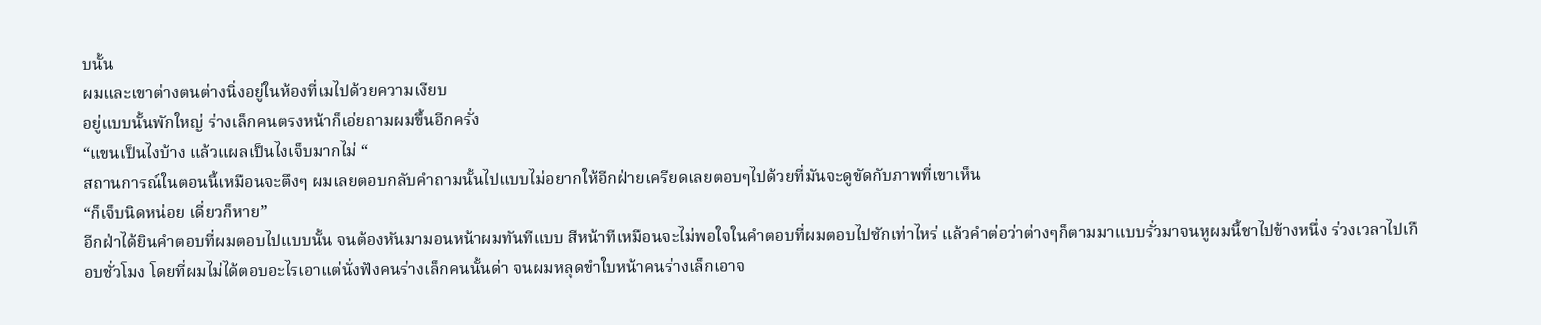บนั้น
ผมและเขาต่างตนต่างนิ่งอยู่ในห้องที่เมไปด้วยความเงียบ
อยู่แบบนั้นพักใหญ่ ร่างเล็กคนตรงหน้าก็เอ่ยถามผมขึ้นอีกครั่ง
“แขนเป็นไงบ้าง แล้วแผลเป็นไงเจ็บมากไม่ “
สถานการณ์ในตอนนี้เหมือนจะตึงๆ ผมเลยตอบกลับคำถามนั้นไปแบบไม่อยากให้อีกฝ่ายเครียดเลยตอบๆไปด้วยที่มันจะดูขัดกับภาพที่เขาเห็น
“ก็เจ็บนิดหน่อย เดี่ยวก็หาย”
อีกฝ่าได้ยินคำตอบที่ผมตอบไปแบบนั้น จนต้องหันมามอนหน้าผมทันทีแบบ สีหน้าทีเหมือนจะไม่พอใจในคำตอบที่ผมตอบไปซักเท่าไหร่ แล้วคำต่อว่าต่างๆก็ตามมาแบบรั่วมาจนหูผมนี้ชาไปข้างหนึ่ง ร่วงเวลาไปเกือบชั่วโมง โดยที่ผมไม่ได้ตอบอะไรเอาแต่นั่งฟังคนร่างเล็กคนนั้นด่า จนผมหลุดขำใบหน้าคนร่างเล็กเอาจ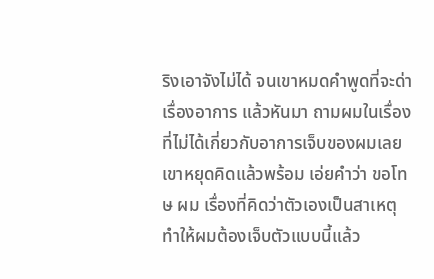ริงเอาจังไม่ได้ จนเขาหมดคำพูดที่จะด่าเรื่องอาการ แล้วหันมา ถามผมในเรื่องที่ไม่ได้เกี่ยวกับอาการเจ็บของผมเลย เขาหยุดคิดแล้วพร้อม เอ่ยคำว่า ขอโทษ ผม เรื่องที่คิดว่าตัวเองเป็นสาเหตุทำให้ผมต้องเจ็บตัวแบบนี้แล้ว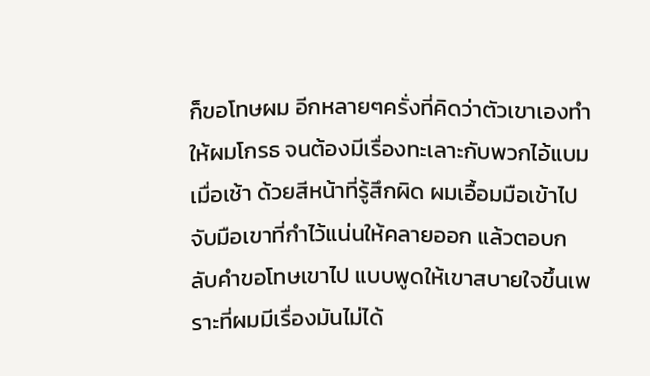ก็ขอโทษผม อีกหลายๆครั่งที่คิดว่าตัวเขาเองทำให้ผมโกรธ จนต้องมีเรื่องทะเลาะกับพวกไอ้แบมเมื่อเช้า ด้วยสีหน้าที่รู้สึกผิด ผมเอื้อมมือเข้าไปจับมือเขาที่กำไว้แน่นให้คลายออก แล้วตอบกลับคำขอโทษเขาไป แบบพูดให้เขาสบายใจขึ้นเพราะที่ผมมีเรื่องมันไม่ได้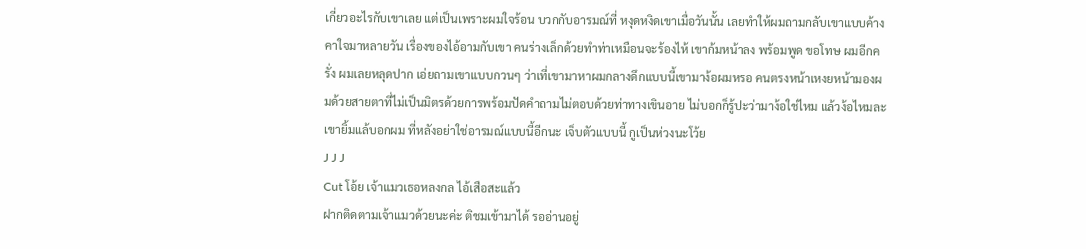เกี่ยวอะไรกับเขาเลย แต่เป็นเพราะผมใจร้อน บวกกับอารมณ์ที่ หงุดหงิดเขาเมื่อวันนั้น เลยทำให้ผมถามกลับเขาแบบค้างคาใจมาหลายวัน เรื่องของไอ้อามกับเขา คนร่างเล็กด้วยทำท่าเหมือนจะร้องไห้ เขาก้มหน้าลง พร้อมพูด ขอโทษ ผมอีกครั่ง ผมเลยหลุดปาก เอ่ยถามเขาแบบกวนๆ ว่าเที่เขามาหาผมกลางดึกแบบนี้เขามาง้อผมหรอ คนตรงหน้าเหงยหน้ามองผมด้วยสายตาที่ไม่เป็นมิตรด้วยการพร้อมปัดคำถามไม่ตอบด้วยท่าทางเขินอาย ไม่บอกก็รู้ปะว่ามาง้อใช่ไหม แล้วง้อไหมละ เขายิ้มแล้บอกผม ที่หลังอย่าใช่อารมณ์แบบนี้อีกนะ เจ็บตัวแบบนี้ กูเป็นห่วงนะโว้ย
J J J
Cut โอ้ย เจ้าแมวเธอหลงกล ไอ้เสือสะแล้ว
ฝากติดตามเจ้าแมวด้วยนะค่ะ ติชมเข้ามาได้ รออ่านอยู่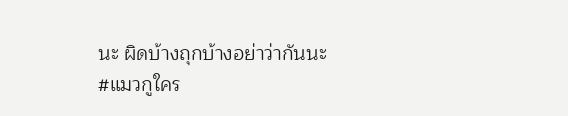นะ ผิดบ้างถุกบ้างอย่าว่ากันนะ
#แมวกูใคร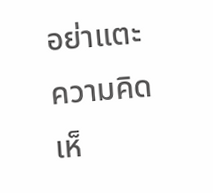อย่าแตะ
ความคิดเห็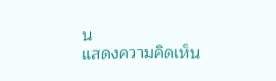น
แสดงความคิดเห็น